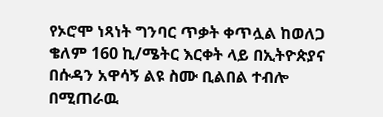የኦሮሞ ነጻነት ግንባር ጥቃት ቀጥሏል ከወለጋ ቄለም 160 ኪ/ሜትር እርቀት ላይ በኢትዮጵያና በሱዳን አዋሳኝ ልዩ ስሙ ቢልበል ተብሎ በሚጠራዉ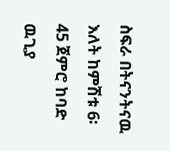ስፍራ በትናንትናዉ እለት ከምሽቱ 6፡45 ጀምሮ ከባድ ዉጊያ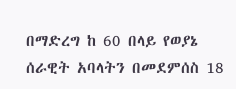በማድረግ ከ 60 በላይ የወያኔ ሰራዊት አባላትን በመደምሰስ 18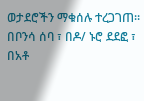ወታደሮችን ማቁሰሉ ተረጋገጠ። በቦንሳ ሰባ ፣ በዶ/ ኑሮ ደደፎ ፣ በአቶ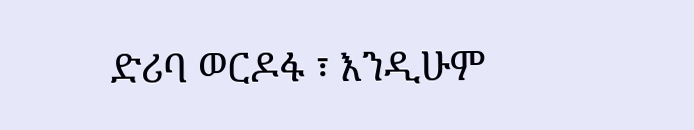ድሪባ ወርዶፋ ፣ እንዲሁም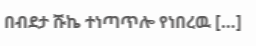በብደታ ሹኬ ተነጣጥሎ የነበረዉ […]